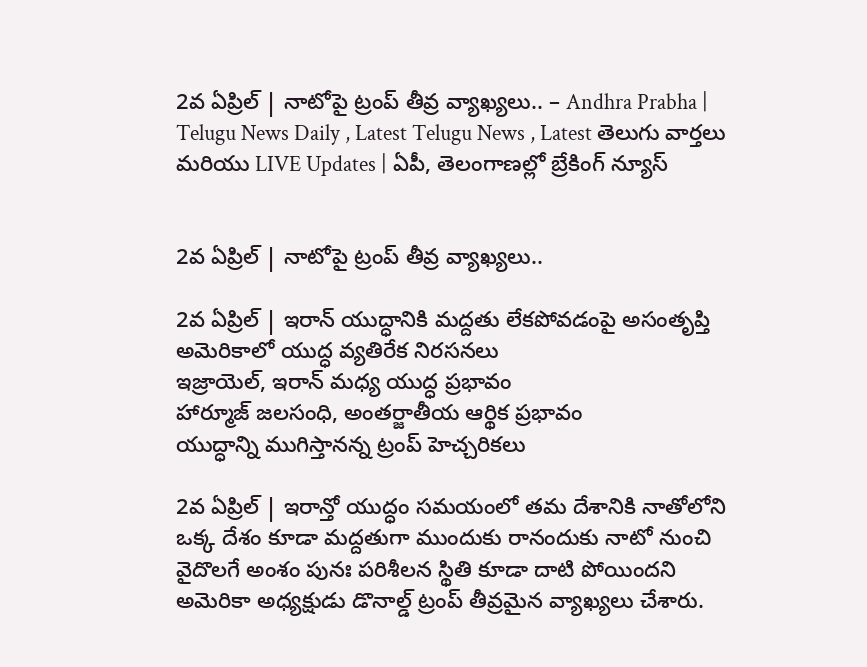2వ ఏప్రిల్ | నాటోపై ట్రంప్ తీవ్ర వ్యాఖ్యలు.. – Andhra Prabha | Telugu News Daily , Latest Telugu News , Latest తెలుగు వార్తలు మరియు LIVE Updates | ఏపీ, తెలంగాణల్లో బ్రేకింగ్ న్యూస్


2వ ఏప్రిల్ | నాటోపై ట్రంప్ తీవ్ర వ్యాఖ్యలు..

2వ ఏప్రిల్ | ఇరాన్ యుద్ధానికి మద్దతు లేకపోవడంపై అసంతృప్తి
అమెరికాలో యుద్ధ వ్యతిరేక నిరసనలు
ఇజ్రాయెల్, ఇరాన్ మధ్య యుద్ధ ప్రభావం
హార్మూజ్ జలసంధి, అంతర్జాతీయ ఆర్థిక ప్రభావం
యుద్ధాన్ని ముగిస్తానన్న ట్రంప్ హెచ్చరికలు

2వ ఏప్రిల్ | ఇరాన్తో యుద్ధం సమయంలో తమ దేశానికి నాతోలోని ఒక్క దేశం కూడా మద్దతుగా ముందుకు రానందుకు నాటో నుంచి వైదొలగే అంశం పునః పరిశీలన స్థితి కూడా దాటి పోయిందని అమెరికా అధ్యక్షుడు డొనాల్డ్ ట్రంప్ తీవ్రమైన వ్యాఖ్యలు చేశారు.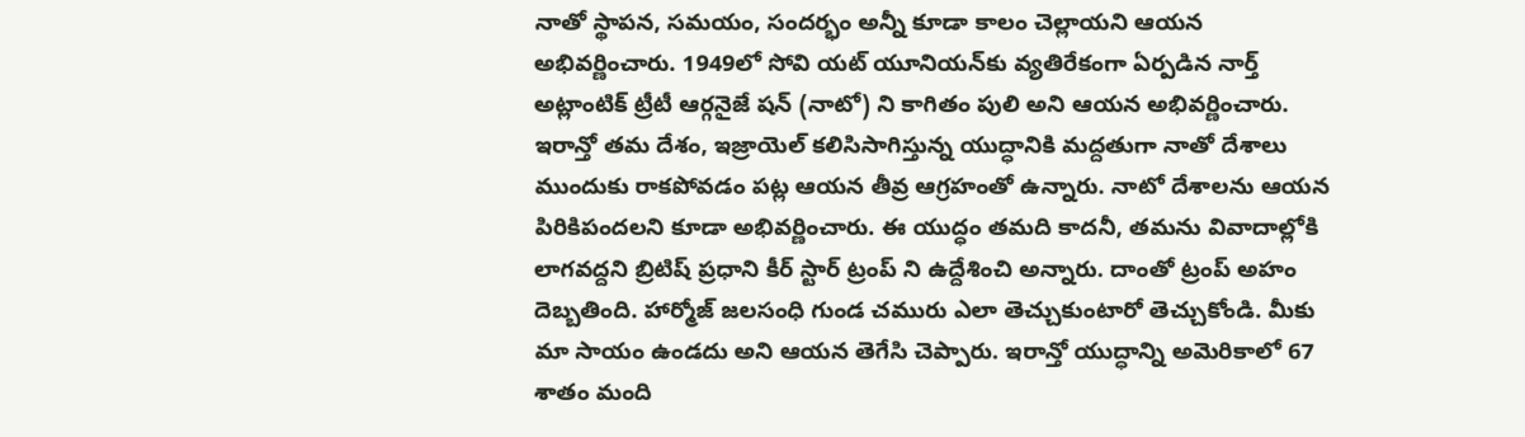నాతో స్థాపన, సమయం, సందర్భం అన్నీ కూడా కాలం చెల్లాయని ఆయన అభివర్ణించారు. 1949లో సోవి యట్ యూనియన్‌కు వ్యతిరేకంగా ఏర్పడిన నార్త్ అట్లాంటిక్ ట్రీటీ ఆర్గనైజే షన్ (నాటో) ని కాగితం పులి అని ఆయన అభివర్ణించారు. ఇరాన్తో తమ దేశం, ఇజ్రాయెల్ కలిసిసాగిస్తున్న యుద్ధానికి మద్దతుగా నాతో దేశాలు ముందుకు రాకపోవడం పట్ల ఆయన తీవ్ర ఆగ్రహంతో ఉన్నారు. నాటో దేశాలను ఆయన పిరికిపందలని కూడా అభివర్ణించారు. ఈ యుద్ధం తమది కాదనీ, తమను వివాదాల్లోకి లాగవద్దని బ్రిటిష్ ప్రధాని కీర్ స్టార్ ట్రంప్ ని ఉద్దేశించి అన్నారు. దాంతో ట్రంప్ అహం దెబ్బతింది. హార్మోజ్ జలసంధి గుండ చమురు ఎలా తెచ్చుకుంటారో తెచ్చుకోండి. మీకు మా సాయం ఉండదు అని ఆయన తెగేసి చెప్పారు. ఇరాన్తో యుద్ధాన్ని అమెరికాలో 67 శాతం మంది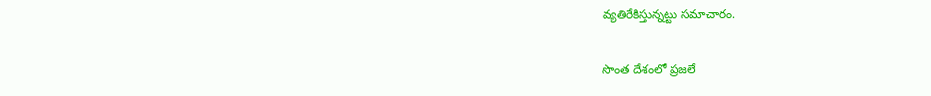వ్యతిరేకిస్తున్నట్టు సమాచారం.

సొంత దేశంలో ప్రజలే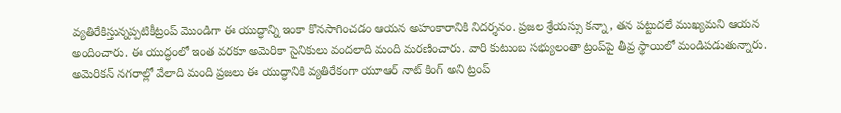వ్యతిరేకిస్తున్నప్పటికీట్రంప్ మొండిగా ఈ యుద్ధాన్ని ఇంకా కొనసాగించడం ఆయన అహంకారానికి నిదర్శనం. ప్రజల శ్రేయస్సు కన్నా, తన పట్టుదలే ముఖ్యమని ఆయన అందించారు. ఈ యుద్ధంలో ఇంత వరకూ అమెరికా సైనికులు వందలాది మంది మరణించారు. వారి కుటుంబ సభ్యులంతా ట్రంప్‌పై తీవ్ర స్థాయిలో మండిపడుతున్నారు. అమెరికన్ నగరాల్లో వేలాది మంది ప్రజలు ఈ యుద్ధానికి వ్యతిరేకంగా యూఆర్ నాట్ కింగ్ అని ట్రంప్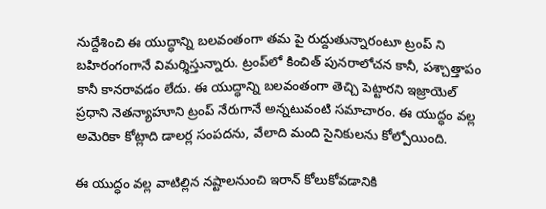నుద్దేశించి ఈ యుద్ధాన్ని బలవంతంగా తమ పై రుద్దుతున్నారంటూ ట్రంప్ ని బహిరంగంగానే విమర్శిస్తున్నారు. ట్రంప్‌లో కించిత్ పునరాలోచన కానీ, పశ్చాత్తాపం కానీ కానరావడం లేదు. ఈ యుద్ధాన్ని బలవంతంగా తెచ్చి పెట్టారని ఇజ్రాయెల్ ప్రధాని నెతన్యాహూని ట్రంప్ నేరుగానే అన్నటువంటి సమాచారం. ఈ యుద్ధం వల్ల అమెరికా కోట్లాది డాలర్ల సంపదను, వేలాది మంది సైనికులను కోల్పోయింది.

ఈ యుద్ధం వల్ల వాటిల్లిన నష్టాలనుంచి ఇరాన్ కోలుకోవడానికి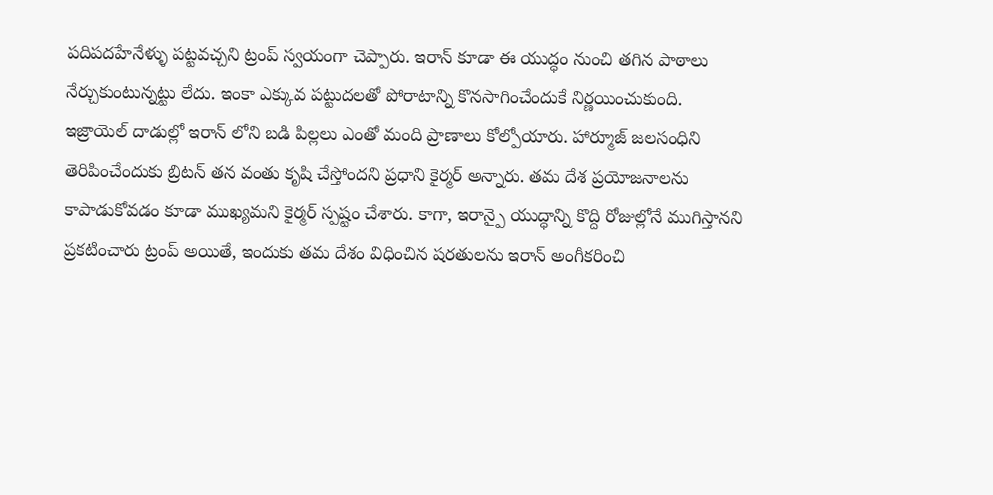పదిపదహేనేళ్ళు పట్టవచ్చని ట్రంప్ స్వయంగా చెప్పారు. ఇరాన్ కూడా ఈ యుద్ధం నుంచి తగిన పాఠాలు నేర్చుకుంటున్నట్టు లేదు. ఇంకా ఎక్కువ పట్టుదలతో పోరాటాన్ని కొనసాగించేందుకే నిర్ణయించుకుంది. ఇజ్రాయెల్ దాడుల్లో ఇరాన్ లోని బడి పిల్లలు ఎంతో మంది ప్రాణాలు కోల్పోయారు. హార్మూజ్ జలసంధిని తెరిపించేందుకు బ్రిటన్ తన వంతు కృషి చేస్తోందని ప్రధాని కైర్మర్ అన్నారు. తమ దేశ ప్రయోజనాలను కాపాడుకోవడం కూడా ముఖ్యమని కైర్మర్ స్పష్టం చేశారు. కాగా, ఇరాన్పై యుద్ధాన్ని కొద్ది రోజుల్లోనే ముగిస్తానని ప్రకటించారు ట్రంప్ అయితే, ఇందుకు తమ దేశం విధించిన షరతులను ఇరాన్ అంగీకరించి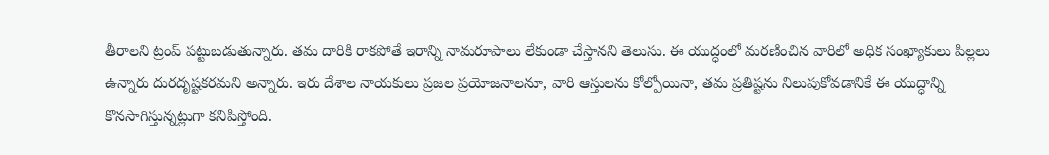తీరాలని ట్రంప్ పట్టుబడుతున్నారు. తమ దారికి రాకపోతే ఇరాన్ని నామరూపాలు లేకుండా చేస్తానని తెలుసు. ఈ యుద్ధంలో మరణించిన వారిలో అధిక సంఖ్యాకులు పిల్లలు ఉన్నారు దురదృష్టకరమని అన్నారు. ఇరు దేశాల నాయకులు ప్రజల ప్రయోజనాలనూ, వారి ఆస్తులను కోల్పోయినా, తమ ప్రతిష్టను నిలుపుకోవడానికే ఈ యుద్ధాన్ని కొనసాగిస్తున్నట్లుగా కనిపిస్తోంది.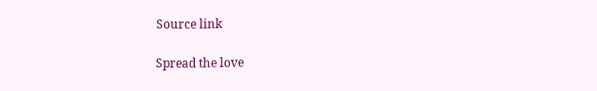Source link

Spread the love